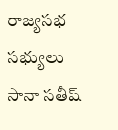రాజ్యసభ సభ్యులు సానా సతీష్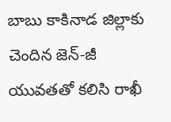బాబు కాకినాడ జిల్లాకు చెందిన జెన్-జీ యువతతో కలిసి రాఖీ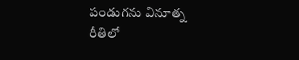పండుగను వినూత్న రీతిలో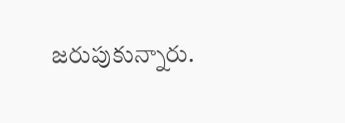జరుపుకున్నారు.